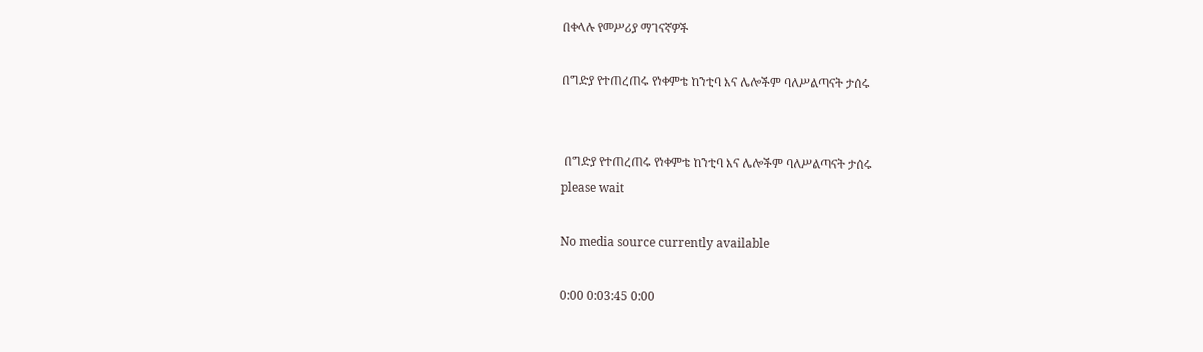በቀላሉ የመሥሪያ ማገናኛዎች

በግድያ የተጠረጠሩ የነቀምቴ ከንቲባ እና ሌሎችም ባለሥልጣናት ታሰሩ


 በግድያ የተጠረጠሩ የነቀምቴ ከንቲባ እና ሌሎችም ባለሥልጣናት ታሰሩ
please wait

No media source currently available

0:00 0:03:45 0:00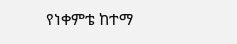የነቀምቴ ከተማ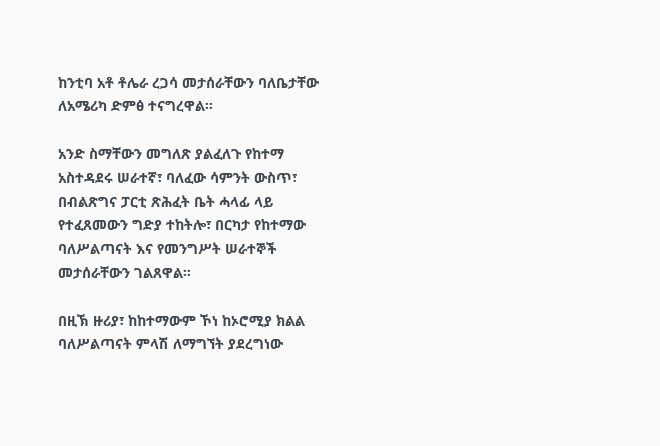ከንቲባ አቶ ቶሌራ ረጋሳ መታሰራቸውን ባለቤታቸው ለአሜሪካ ድምፅ ተናግረዋል።

አንድ ስማቸውን መግለጽ ያልፈለጉ የከተማ አስተዳደሩ ሠራተኛ፣ ባለፈው ሳምንት ውስጥ፣ በብልጽግና ፓርቲ ጽሕፈት ቤት ሓላፊ ላይ የተፈጸመውን ግድያ ተከትሎ፣ በርካታ የከተማው ባለሥልጣናት እና የመንግሥት ሠራተኞች መታሰራቸውን ገልጸዋል።

በዚኽ ዙሪያ፣ ከከተማውም ኾነ ከኦሮሚያ ክልል ባለሥልጣናት ምላሽ ለማግኘት ያደረግነው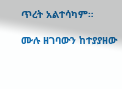ጥረት አልተሳካም።

ሙሉ ዘገባውን ከተያያዘው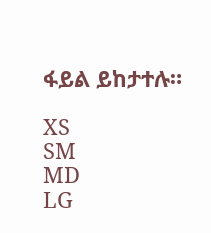ፋይል ይከታተሉ።

XS
SM
MD
LG